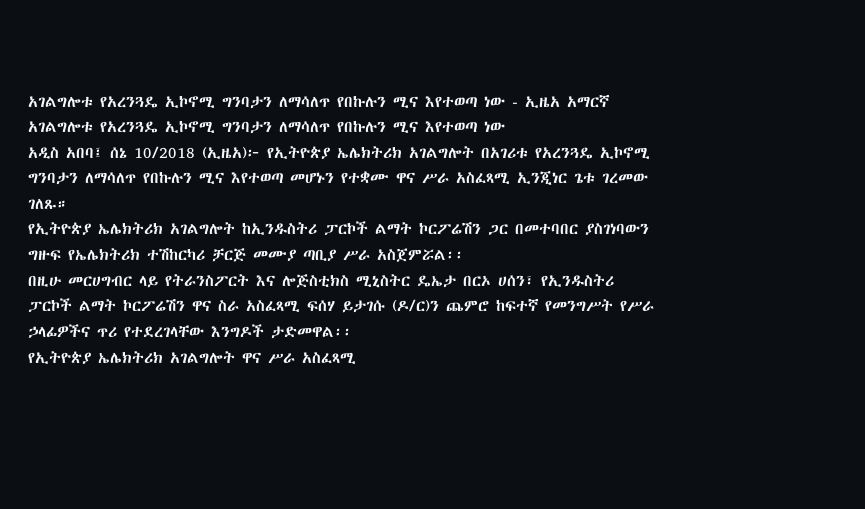አገልግሎቱ የአረንጓዴ ኢኮኖሚ ግንባታን ለማሳለጥ የበኩሉን ሚና እየተወጣ ነው - ኢዜአ አማርኛ
አገልግሎቱ የአረንጓዴ ኢኮኖሚ ግንባታን ለማሳለጥ የበኩሉን ሚና እየተወጣ ነው
አዲስ አበባ፤ ሰኔ 10/2018 (ኢዜአ)፦ የኢትዮጵያ ኤሌክትሪክ አገልግሎት በአገሪቱ የአረንጓዴ ኢኮኖሚ ግንባታን ለማሳለጥ የበኩሉን ሚና እየተወጣ መሆኑን የተቋሙ ዋና ሥራ አስፈጻሚ ኢንጂነር ጌቱ ገረመው ገለጹ።
የኢትዮጵያ ኤሌክትሪክ አገልግሎት ከኢንዱስትሪ ፓርኮች ልማት ኮርፖሬሽን ጋር በመተባበር ያስገነባውን ግዙፍ የኤሌክትሪክ ተሽከርካሪ ቻርጅ መሙያ ጣቢያ ሥራ አስጀምሯል፡፡
በዚሁ መርሀግብር ላይ የትራንስፖርት እና ሎጅስቲክስ ሚኒስትር ዴኤታ በርኦ ሀሰን፣ የኢንዱስትሪ ፓርኮች ልማት ኮርፖሬሽን ዋና ስራ አስፈጻሚ ፍሰሃ ይታገሱ (ዶ/ር)ን ጨምሮ ከፍተኛ የመንግሥት የሥራ ኃላፊዎችና ጥሪ የተደረገላቸው እንግዶች ታድመዋል፡፡
የኢትዮጵያ ኤሌክትሪክ አገልግሎት ዋና ሥራ አስፈጻሚ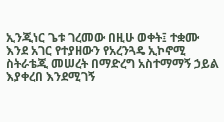ኢንጂነር ጌቱ ገረመው በዚሁ ወቀት፤ ተቋሙ እንደ አገር የተያዘውን የአረንጓዴ ኢኮኖሚ ስትራቴጂ መሠረት በማድረግ አስተማማኝ ኃይል እያቀረበ እንደሚገኝ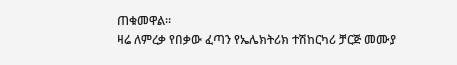ጠቁመዋል።
ዛሬ ለምረቃ የበቃው ፈጣን የኤሌክትሪክ ተሽከርካሪ ቻርጅ መሙያ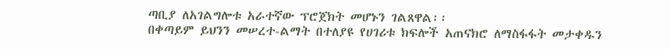ጣቢያ ለአገልግሎቱ አራተኛው ፕሮጀክት መሆኑን ገልጸዋል፡፡
በቀጣይም ይህንን መሠረተ-ልማት በተለያዩ የሀገሪቱ ክፍሎች አጠናክሮ ለማስፋፋት መታቀዱን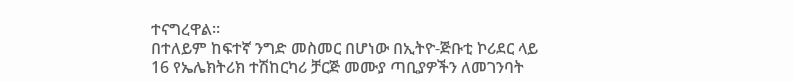ተናግረዋል።
በተለይም ከፍተኛ ንግድ መስመር በሆነው በኢትዮ-ጅቡቲ ኮሪደር ላይ 16 የኤሌክትሪክ ተሽከርካሪ ቻርጅ መሙያ ጣቢያዎችን ለመገንባት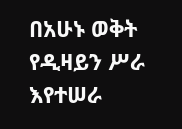በአሁኑ ወቅት የዲዛይን ሥራ እየተሠራ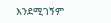እንደሚገኝም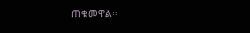ጠቁመዋል፡፡